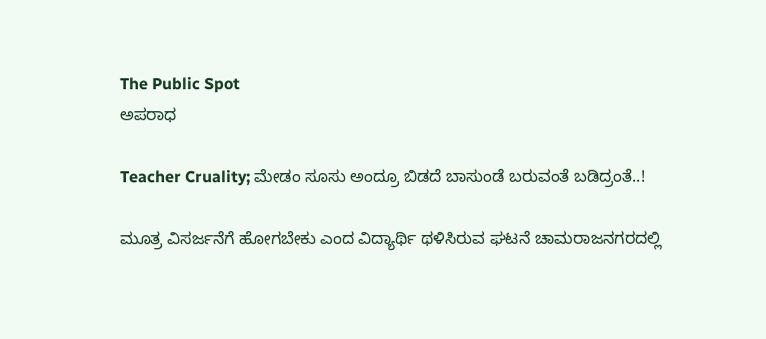The Public Spot
ಅಪರಾಧ

Teacher Cruality; ಮೇಡಂ ಸೂಸು ಅಂದ್ರೂ ಬಿಡದೆ ಬಾಸುಂಡೆ ಬರುವಂತೆ ಬಡಿದ್ರಂತೆ..!

ಮೂತ್ರ ವಿಸರ್ಜನೆಗೆ ಹೋಗಬೇಕು ಎಂದ ವಿದ್ಯಾರ್ಥಿ ಥಳಿಸಿರುವ ಘಟನೆ ಚಾಮರಾಜನಗರದಲ್ಲಿ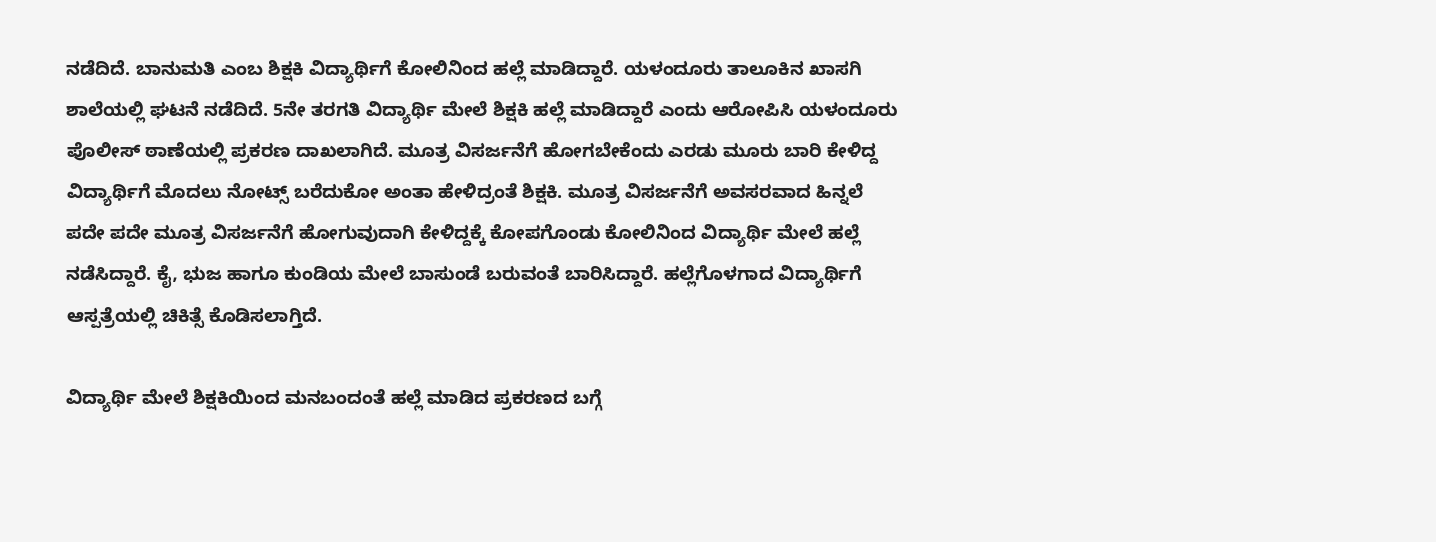ನಡೆದಿದೆ. ಬಾನುಮತಿ ಎಂಬ ಶಿಕ್ಷಕಿ ವಿದ್ಯಾರ್ಥಿಗೆ ಕೋಲಿನಿಂದ ಹಲ್ಲೆ ಮಾಡಿದ್ದಾರೆ. ಯಳಂದೂರು ತಾಲೂಕಿನ ಖಾಸಗಿ ಶಾಲೆಯಲ್ಲಿ ಘಟನೆ ನಡೆದಿದೆ. 5ನೇ ತರಗತಿ ವಿದ್ಯಾರ್ಥಿ ಮೇಲೆ ಶಿಕ್ಷಕಿ ಹಲ್ಲೆ ಮಾಡಿದ್ದಾರೆ ಎಂದು ಆರೋಪಿಸಿ ಯಳಂದೂರು ಪೊಲೀಸ್ ಠಾಣೆಯಲ್ಲಿ ಪ್ರಕರಣ ದಾಖಲಾಗಿದೆ. ಮೂತ್ರ ವಿಸರ್ಜನೆಗೆ ಹೋಗಬೇಕೆಂದು ಎರಡು ಮೂರು ಬಾರಿ ಕೇಳಿದ್ದ ವಿದ್ಯಾರ್ಥಿಗೆ ಮೊದಲು ನೋಟ್ಸ್ ಬರೆದುಕೋ ಅಂತಾ ಹೇಳಿದ್ರಂತೆ ಶಿಕ್ಷಕಿ. ಮೂತ್ರ ವಿಸರ್ಜನೆಗೆ ಅವಸರವಾದ ಹಿನ್ನಲೆ ಪದೇ ಪದೇ ಮೂತ್ರ ವಿಸರ್ಜನೆಗೆ ಹೋಗುವುದಾಗಿ ಕೇಳಿದ್ದಕ್ಕೆ ಕೋಪಗೊಂಡು ಕೋಲಿನಿಂದ ವಿದ್ಯಾರ್ಥಿ ಮೇಲೆ ಹಲ್ಲೆ ನಡೆಸಿದ್ದಾರೆ. ಕೈ, ಭುಜ ಹಾಗೂ ಕುಂಡಿಯ ಮೇಲೆ ಬಾಸುಂಡೆ ಬರುವಂತೆ ಬಾರಿಸಿದ್ದಾರೆ. ಹಲ್ಲೆಗೊಳಗಾದ ವಿದ್ಯಾರ್ಥಿಗೆ ಆಸ್ಪತ್ರೆಯಲ್ಲಿ ಚಿಕಿತ್ಸೆ ಕೊಡಿಸಲಾಗ್ತಿದೆ.

ವಿದ್ಯಾರ್ಥಿ ಮೇಲೆ ಶಿಕ್ಷಕಿಯಿಂದ ಮನಬಂದಂತೆ ಹಲ್ಲೆ ಮಾಡಿದ ಪ್ರಕರಣದ ಬಗ್ಗೆ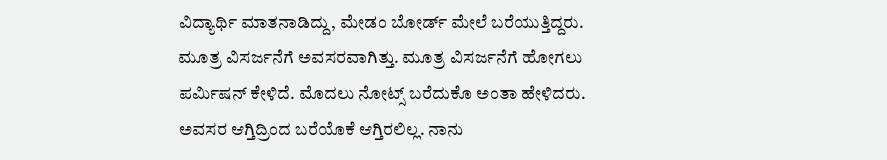ವಿದ್ಯಾರ್ಥಿ ಮಾತನಾಡಿದ್ದು, ಮೇಡಂ ಬೋರ್ಡ್ ಮೇಲೆ ಬರೆಯುತ್ತಿದ್ದರು. ಮೂತ್ರ ವಿಸರ್ಜನೆಗೆ ಅವಸರವಾಗಿತ್ತು. ಮೂತ್ರ ವಿಸರ್ಜನೆಗೆ ಹೋಗಲು ಪರ್ಮಿಷನ್ ಕೇಳಿದೆ. ಮೊದಲು ನೋಟ್ಸ್ ಬರೆದುಕೊ ಅಂತಾ ಹೇಳಿದರು. ಅವಸರ ಆಗ್ತಿದ್ರಿಂದ ಬರೆಯೊಕೆ ಆಗ್ತಿರಲಿಲ್ಲ. ನಾನು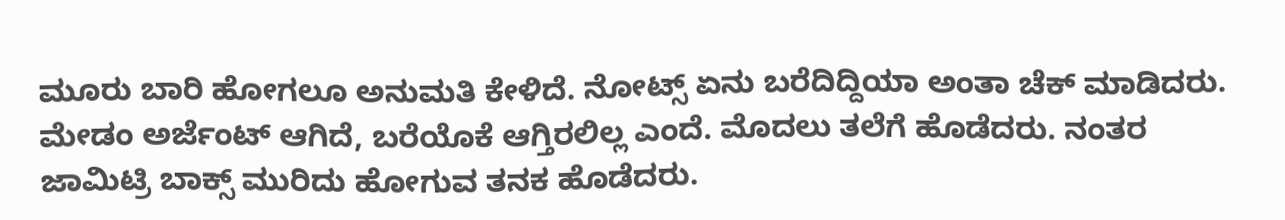ಮೂರು ಬಾರಿ ಹೋಗಲೂ ಅನುಮತಿ ಕೇಳಿದೆ. ನೋಟ್ಸ್ ಏನು ಬರೆದಿದ್ದಿಯಾ ಅಂತಾ ಚೆಕ್ ಮಾಡಿದರು. ಮೇಡಂ ಅರ್ಜೆಂಟ್ ಆಗಿದೆ, ಬರೆಯೊಕೆ ಆಗ್ತಿರಲಿಲ್ಲ ಎಂದೆ. ಮೊದಲು ತಲೆಗೆ ಹೊಡೆದರು. ನಂತರ ಜಾಮಿಟ್ರಿ ಬಾಕ್ಸ್ ಮುರಿದು ಹೋಗುವ ತನಕ ಹೊಡೆದರು.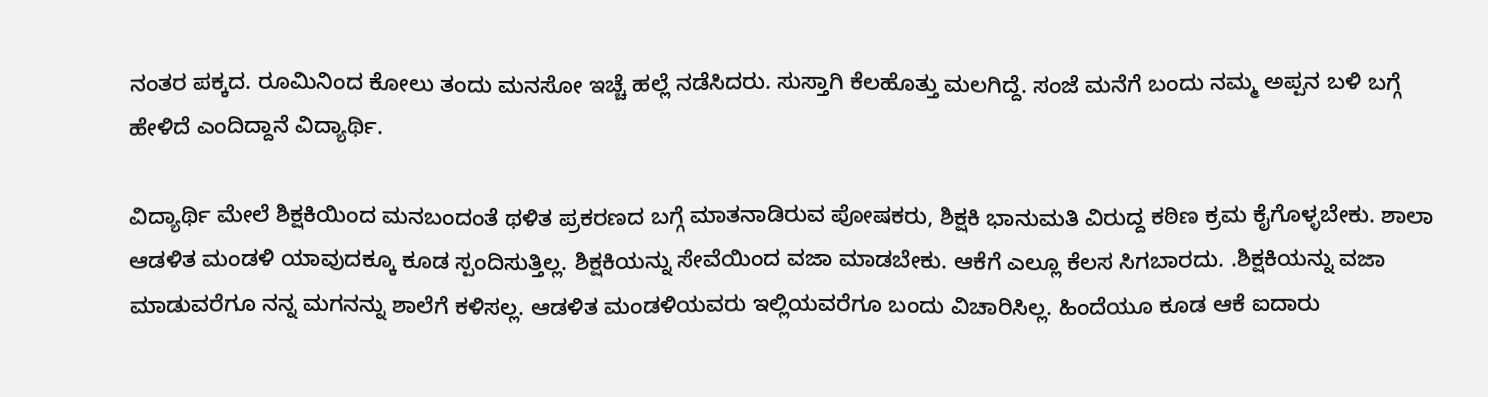ನಂತರ ಪಕ್ಕದ. ರೂಮಿನಿಂದ ಕೋಲು ತಂದು ಮನಸೋ ಇಚ್ಚೆ ಹಲ್ಲೆ ನಡೆಸಿದರು. ಸುಸ್ತಾಗಿ ಕೆಲಹೊತ್ತು ಮಲಗಿದ್ದೆ. ಸಂಜೆ ಮನೆಗೆ ಬಂದು ನಮ್ಮ ಅಪ್ಪನ ಬಳಿ ಬಗ್ಗೆ ಹೇಳಿದೆ ಎಂದಿದ್ದಾನೆ ವಿದ್ಯಾರ್ಥಿ.

ವಿದ್ಯಾರ್ಥಿ ಮೇಲೆ ಶಿಕ್ಷಕಿಯಿಂದ ಮನಬಂದಂತೆ ಥಳಿತ ಪ್ರಕರಣದ ಬಗ್ಗೆ ಮಾತನಾಡಿರುವ ಪೋಷಕರು, ಶಿಕ್ಷಕಿ ಭಾನುಮತಿ ವಿರುದ್ದ ಕಠಿಣ ಕ್ರಮ ಕೈಗೊಳ್ಳಬೇಕು. ಶಾಲಾ ಆಡಳಿತ ಮಂಡಳಿ ಯಾವುದಕ್ಕೂ ಕೂಡ ಸ್ಪಂದಿಸುತ್ತಿಲ್ಲ. ಶಿಕ್ಷಕಿಯನ್ನು ಸೇವೆಯಿಂದ ವಜಾ ಮಾಡಬೇಕು. ಆಕೆಗೆ ಎಲ್ಲೂ ಕೆಲಸ ಸಿಗಬಾರದು. .ಶಿಕ್ಷಕಿಯನ್ನು ವಜಾ ಮಾಡುವರೆಗೂ ನನ್ನ ಮಗನನ್ನು ಶಾಲೆಗೆ ಕಳಿಸಲ್ಲ. ಆಡಳಿತ ಮಂಡಳಿಯವರು ಇಲ್ಲಿಯವರೆಗೂ ಬಂದು ವಿಚಾರಿಸಿಲ್ಲ. ಹಿಂದೆಯೂ ಕೂಡ ಆಕೆ ಐದಾರು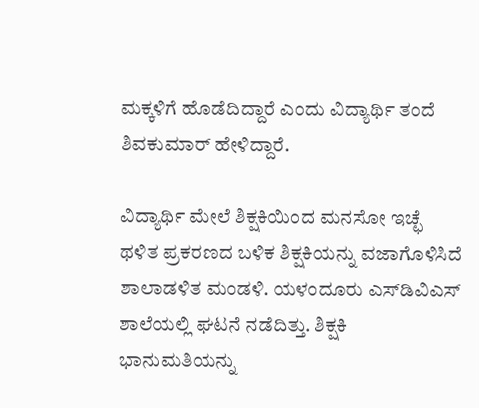ಮಕ್ಕಳಿಗೆ ಹೊಡೆದಿದ್ದಾರೆ ಎಂದು ವಿದ್ಯಾರ್ಥಿ ತಂದೆ ಶಿವಕುಮಾರ್ ಹೇಳಿದ್ದಾರೆ.

ವಿದ್ಯಾರ್ಥಿ ಮೇಲೆ ಶಿಕ್ಷಕಿಯಿಂದ ಮನಸೋ ಇಚ್ಛೆ ಥಳಿತ ಪ್ರಕರಣದ ಬಳಿಕ ಶಿಕ್ಷಕಿಯನ್ನು ವಜಾಗೊಳಿಸಿದೆ ಶಾಲಾಡಳಿತ ಮಂಡಳಿ. ಯಳಂದೂರು ಎಸ್‌ಡಿವಿಎಸ್ ಶಾಲೆಯಲ್ಲಿ ಘಟನೆ ನಡೆದಿತ್ತು. ಶಿಕ್ಷಕಿ ಭಾನುಮತಿಯನ್ನು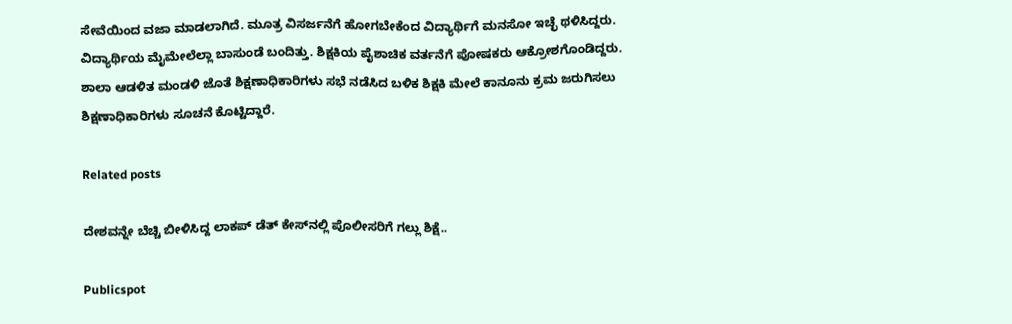ಸೇವೆಯಿಂದ ವಜಾ ಮಾಡಲಾಗಿದೆ. ಮೂತ್ರ ವಿಸರ್ಜನೆಗೆ ಹೋಗಬೇಕೆಂದ ವಿದ್ಯಾರ್ಥಿಗೆ ಮನಸೋ ಇಚ್ಛೆ ಥಳಿಸಿದ್ದರು. ವಿದ್ಯಾರ್ಥಿಯ ಮೈಮೇಲೆಲ್ಲಾ ಬಾಸುಂಡೆ ಬಂದಿತ್ತು. ಶಿಕ್ಷಕಿಯ ಪೈಶಾಚಿಕ ವರ್ತನೆಗೆ ಪೋಷಕರು ಆಕ್ರೋಶಗೊಂಡಿದ್ದರು. ಶಾಲಾ ಆಡಳಿತ ಮಂಡಳಿ ಜೊತೆ ಶಿಕ್ಷಣಾಧಿಕಾರಿಗಳು ಸಭೆ ನಡೆಸಿದ ಬಳಿಕ ಶಿಕ್ಷಕಿ ಮೇಲೆ ಕಾನೂನು ಕ್ರಮ ಜರುಗಿಸಲು ಶಿಕ್ಷಣಾಧಿಕಾರಿಗಳು ಸೂಚನೆ ಕೊಟ್ಟಿದ್ದಾರೆ.

Related posts

ದೇಶವನ್ನೇ ಬೆಚ್ಚಿ ಬೀಳಿಸಿದ್ದ ಲಾಕಪ್‌ ಡೆತ್‌ ಕೇಸ್‌‌ನಲ್ಲಿ ಪೊಲೀಸರಿಗೆ ಗಲ್ಲು ಶಿಕ್ಷೆ..

Publicspot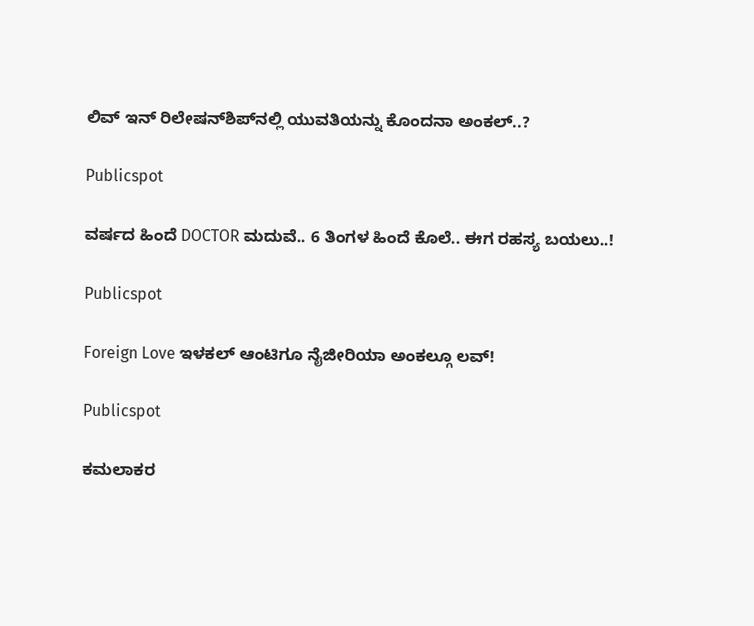ಲಿವ್‌ ಇನ್‌ ರಿಲೇಷನ್‌ಶಿಪ್‌‌‌ನಲ್ಲಿ ಯುವತಿಯನ್ನು ಕೊಂದನಾ ಅಂಕಲ್‌..?

Publicspot

ವರ್ಷದ ಹಿಂದೆ DOCTOR ಮದುವೆ.. 6 ತಿಂಗಳ ಹಿಂದೆ ಕೊಲೆ.. ಈಗ ರಹಸ್ಯ ಬಯಲು..!

Publicspot

Foreign Love ಇಳಕಲ್ ಆಂಟಿಗೂ ನೈಜೀರಿಯಾ ಅಂಕಲ್ಗೂ ಲವ್‌‌!

Publicspot

ಕಮಲಾಕರ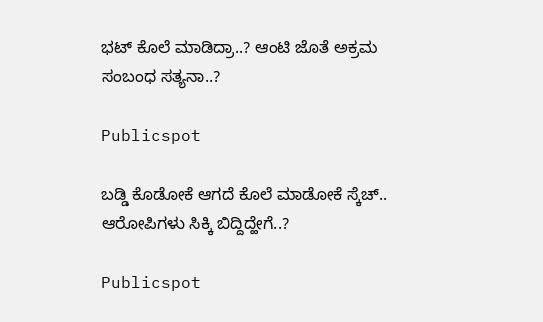ಭಟ್‌ ಕೊಲೆ ಮಾಡಿದ್ರಾ..? ಆಂಟಿ ಜೊತೆ ಅಕ್ರಮ ಸಂಬಂಧ ಸತ್ಯನಾ..?

Publicspot

ಬಡ್ಡಿ ಕೊಡೋಕೆ ಆಗದೆ ಕೊಲೆ ಮಾಡೋಕೆ ಸ್ಕೆಚ್.. ಆರೋಪಿಗಳು ಸಿಕ್ಕಿ ಬಿದ್ದಿದ್ಹೇಗೆ..?

Publicspot